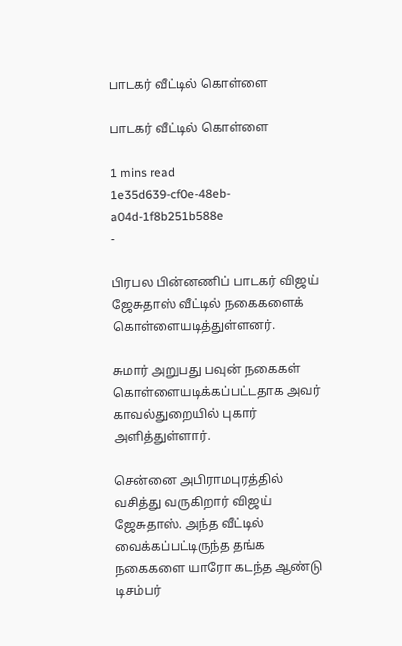பாடகர் வீட்டில் கொள்ளை

பாடகர் வீட்டில் கொள்ளை

1 mins read
1e35d639-cf0e-48eb-a04d-1f8b251b588e
-

பிரபல பின்னணிப் பாடகர் விஜய் ஜேசுதாஸ் வீட்டில் நகைகளைக் கொள்ளையடித்துள்ளனர்.

சுமார் அறுபது பவுன் நகைகள் கொள்ளையடிக்கப்பட்டதாக அவர் காவல்துறையில் புகார் அளித்துள்ளார்.

சென்னை அபிராமபுரத்தில் வசித்து வருகிறார் விஜய் ஜேசுதாஸ். அந்த வீட்டில் வைக்கப்பட்டிருந்த தங்க நகைகளை யாரோ கடந்த ஆண்டு டிசம்பர்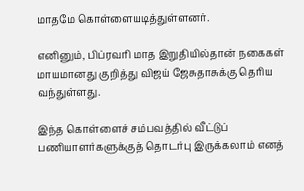மாதமே கொள்ளையடித்துள்ளனர்.

எனினும், பிப்ரவரி மாத இறுதியில்தான் நகைகள் மாயமானது குறித்து விஜய் ஜேசுதாசுக்கு தெரிய வந்துள்ளது.

இந்த கொள்ளைச் சம்பவத்தில் வீட்டுப் பணியாளர்களுக்குத் தொடர்பு இருக்கலாம் எனத்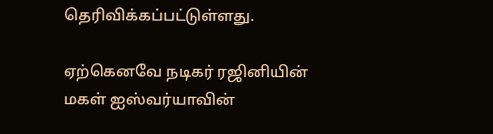தெரிவிக்கப்பட்டுள்ளது.

ஏற்கெனவே நடிகர் ரஜினியின் மகள் ஐஸ்வர்யாவின்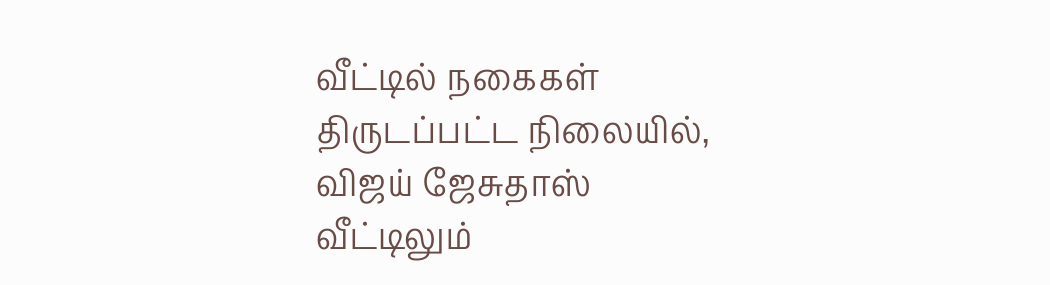வீட்டில் நகைகள் திருடப்பட்ட நிலையில், விஜய் ஜேசுதாஸ் வீட்டிலும்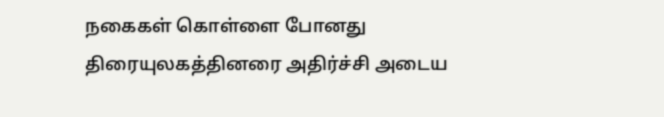நகைகள் கொள்ளை போனது திரையுலகத்தினரை அதிர்ச்சி அடைய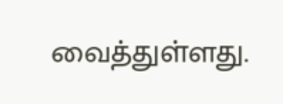வைத்துள்ளது.